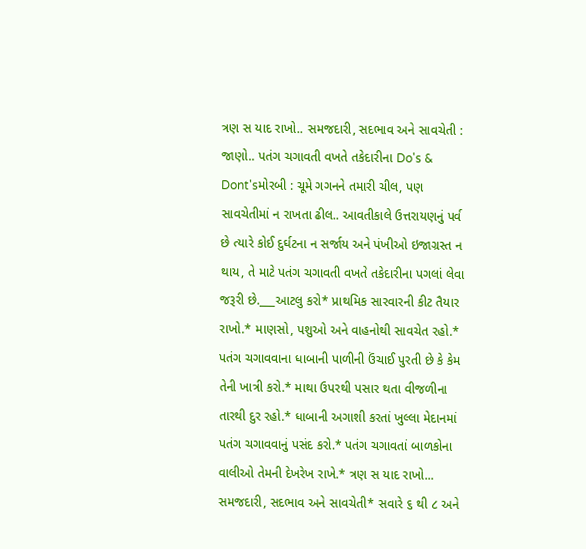ત્રણ સ યાદ રાખો.. સમજદારી, સદભાવ અને સાવચેતી : જાણો.. પતંગ ચગાવતી વખતે તકેદારીના Do's & Dont'sમોરબી : ચૂમે ગગનને તમારી ચીલ, પણ સાવચેતીમાં ન રાખતા ઢીલ.. આવતીકાલે ઉત્તરાયણનું પર્વ છે ત્યારે કોઈ દુર્ઘટના ન સર્જાય અને પંખીઓ ઇજાગ્રસ્ત ન થાય, તે માટે પતંગ ચગાવતી વખતે તકેદારીના પગલાં લેવા જરૂરી છે.___આટલુ કરો* પ્રાથમિક સારવારની કીટ તૈયાર રાખો.* માણસો, પશુઓ અને વાહનોથી સાવચેત રહો.* પતંગ ચગાવવાના ધાબાની પાળીની ઉંચાઈ પુરતી છે કે કેમ તેની ખાત્રી કરો.* માથા ઉપરથી પસાર થતા વીજળીના તારથી દુર રહો.* ધાબાની અગાશી કરતાં ખુલ્લા મેદાનમાં પતંગ ચગાવવાનું પસંદ કરો.* પતંગ ચગાવતાં બાળકોના વાલીઓ તેમની દેખરેખ રાખે.* ત્રણ સ યાદ રાખો... સમજદારી, સદભાવ અને સાવચેતી* સવારે ૬ થી ૮ અને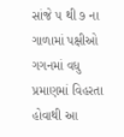સાંજે ૫ થી ૭ ના ગાળામાં પક્ષીઓ ગગનમાં વધુ પ્રમાણમાં વિહરતા હોવાથી આ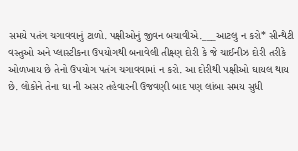સમયે પતંગ ચગાવવાનું ટાળો. પક્ષીઓનું જીવન બચાવીએ.___આટલુ ન કરો* સીન્થેટી વસ્તુઓ અને પ્લાસ્ટીકના ઉપયોગથી બનાવેલી તીક્ષ્ણ દોરી કે જે ચાઈનીઝ દોરી તરીકે ઓળખાય છે તેનો ઉપયોગ પતંગ ચગાવવામાં ન કરો. આ દોરીથી પક્ષીઓ ઘાયલ થાય છે. લોકોને તેના ઘા ની અસર તહેવારની ઉજવણી બાદ પણ લાંબા સમય સુધી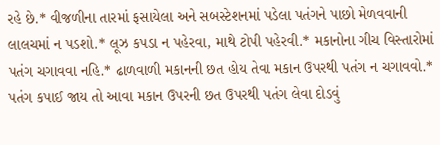રહે છે.* વીજળીના તારમાં ફસાયેલા અને સબસ્ટેશનમાં પડેલા પતંગને પાછો મેળવવાની લાલચમાં ન પડશો.* લૂઝ કપડા ન પહેરવા, માથે ટોપી પહેરવી.* મકાનોના ગીચ વિસ્તારોમાં પતંગ ચગાવવા નહિ.* ઢાળવાળી મકાનની છત હોય તેવા મકાન ઉપરથી પતંગ ન ચગાવવો.* પતંગ કપાઈ જાય તો આવા મકાન ઉપરની છત ઉપરથી પતંગ લેવા દોડવું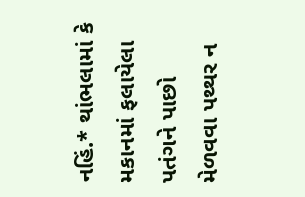નહિં.* થાંભલામાં કે મકાનમાં ફલાયેલા પતંગને પાછો મેળવવા પથ્થર ન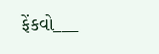ફેંકવો___